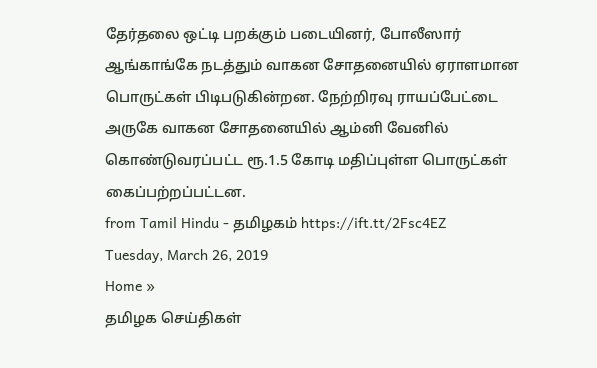தேர்தலை ஒட்டி பறக்கும் படையினர், போலீஸார் ஆங்காங்கே நடத்தும் வாகன சோதனையில் ஏராளமான பொருட்கள் பிடிபடுகின்றன. நேற்றிரவு ராயப்பேட்டை அருகே வாகன சோதனையில் ஆம்னி வேனில் கொண்டுவரப்பட்ட ரூ.1.5 கோடி மதிப்புள்ள பொருட்கள் கைப்பற்றப்பட்டன.
from Tamil Hindu - தமிழகம் https://ift.tt/2Fsc4EZ
Tuesday, March 26, 2019
Home »
தமிழக செய்திகள்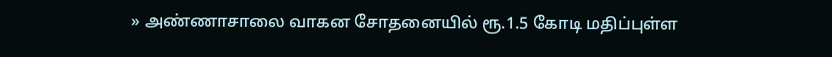» அண்ணாசாலை வாகன சோதனையில் ரூ.1.5 கோடி மதிப்புள்ள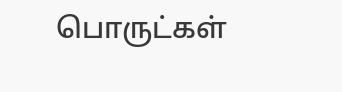பொருட்கள்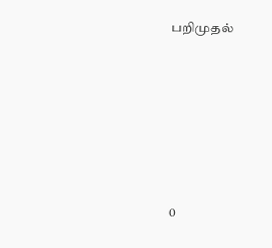பறிமுதல்







0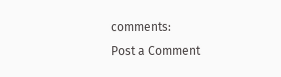comments:
Post a Comment